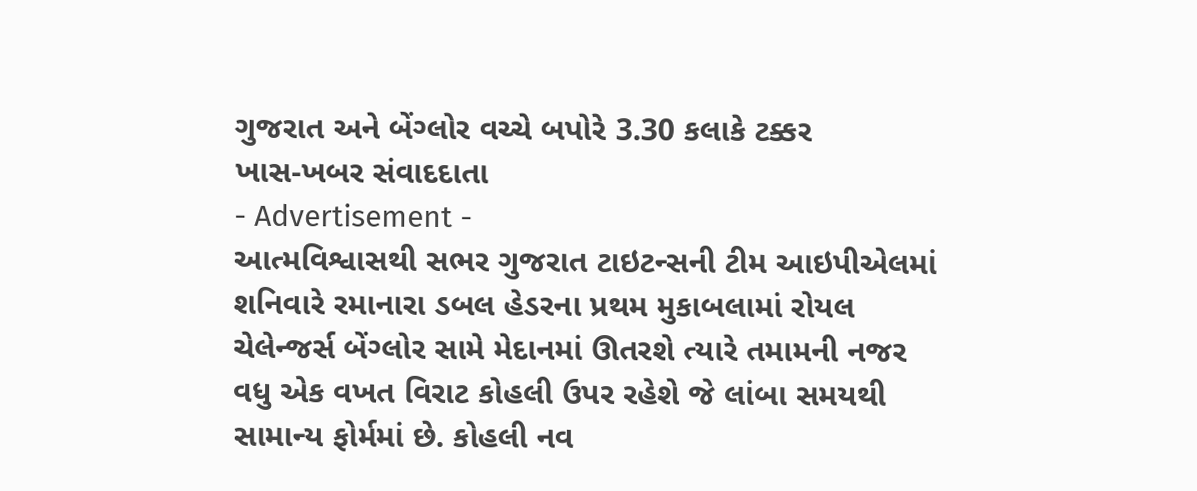ગુજરાત અને બેંગ્લોર વચ્ચે બપોરે 3.30 કલાકે ટક્કર
ખાસ-ખબર સંવાદદાતા
- Advertisement -
આત્મવિશ્વાસથી સભર ગુજરાત ટાઇટન્સની ટીમ આઇપીએલમાં શનિવારે રમાનારા ડબલ હેડરના પ્રથમ મુકાબલામાં રોયલ ચેલેન્જર્સ બેંગ્લોર સામે મેદાનમાં ઊતરશે ત્યારે તમામની નજર વધુ એક વખત વિરાટ કોહલી ઉપર રહેશે જે લાંબા સમયથી સામાન્ય ફોર્મમાં છે. કોહલી નવ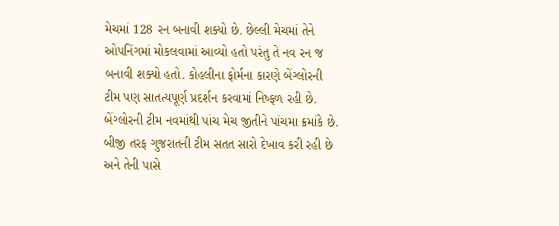મેચમાં 128 રન બનાવી શક્યો છે. છેલ્લી મેચમાં તેને ઓપનિંગમાં મોકલવામાં આવ્યો હતો પરંતુ તે નવ રન જ બનાવી શક્યો હતો. કોહલીના ફોર્મના કારણે બેંગ્લોરની ટીમ પણ સાતત્યપૂર્ણ પ્રદર્શન કરવામાં નિષ્ફળ રહી છે. બેંગ્લોરની ટીમ નવમાંથી પાંચ મેચ જીતીને પાંચમા ક્રમાંકે છે. બીજી તરફ ગુજરાતની ટીમ સતત સારો દેખાવ કરી રહી છે અને તેની પાસે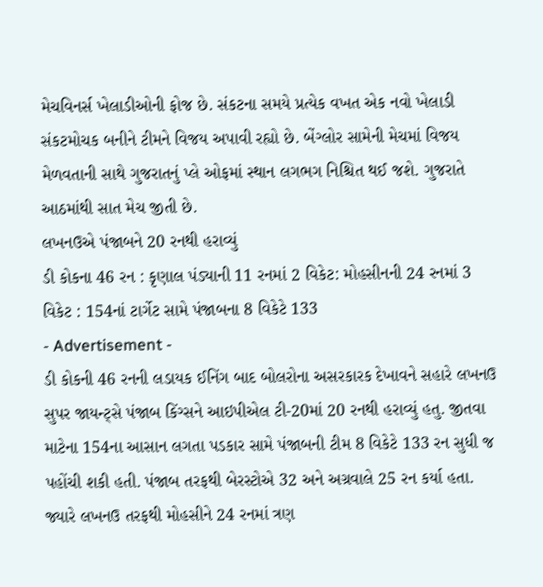મેચવિનર્સ ખેલાડીઓની ફોજ છે. સંકટના સમયે પ્રત્યેક વખત એક નવો ખેલાડી સંકટમોચક બનીને ટીમને વિજય અપાવી રહ્યો છે. બેંગ્લોર સામેની મેચમાં વિજય મેળવતાની સાથે ગુજરાતનું પ્લે ઓફમાં સ્થાન લગભગ નિશ્ચિત થઈ જશે. ગુજરાતે આઠમાંથી સાત મેચ જીતી છે.
લખનઉએ પંજાબને 20 રનથી હરાવ્યું
ડી કોકના 46 રન : કૃણાલ પંડ્યાની 11 રનમાં 2 વિકેટ: મોહસીનની 24 રનમાં 3 વિકેટ : 154નાં ટાર્ગેટ સામે પંજાબના 8 વિકેટે 133
- Advertisement -
ડી કોકની 46 રનની લડાયક ઈનિંગ બાદ બોલરોના અસરકારક દેખાવને સહારે લખનઉ સુપર જાયન્ટ્સે પંજાબ કિંગ્સને આઇપીએલ ટી-20માં 20 રનથી હરાવ્યું હતુ. જીતવા માટેના 154ના આસાન લગતા પડકાર સામે પંજાબની ટીમ 8 વિકેટે 133 રન સુધી જ પહોંચી શકી હતી. પંજાબ તરફથી બેરસ્ટોએ 32 અને અગ્રવાલે 25 રન કર્યા હતા. જ્યારે લખનઉ તરફથી મોહસીને 24 રનમાં ત્રણ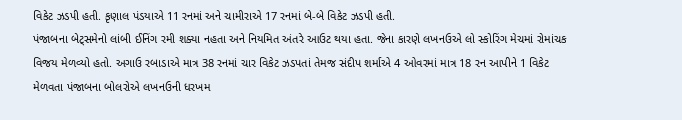વિકેટ ઝડપી હતી. કૃણાલ પંડયાએ 11 રનમાં અને ચામીરાએ 17 રનમાં બે-બે વિકેટ ઝડપી હતી.
પંજાબના બેટ્સમેનો લાંબી ઈનિંગ રમી શક્યા નહતા અને નિયમિત અંતરે આઉટ થયા હતા. જેના કારણે લખનઉએ લો સ્કોરિંગ મેચમાં રોમાંચક વિજય મેળવ્યો હતો. અગાઉ રબાડાએ માત્ર 38 રનમાં ચાર વિકેટ ઝડપતાં તેમજ સંદીપ શર્માએ 4 ઓવરમાં માત્ર 18 રન આપીને 1 વિકેટ મેળવતા પંજાબના બોલરોએ લખનઉની ધરખમ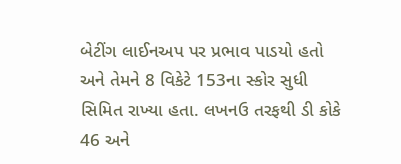બેટીંગ લાઈનઅપ પર પ્રભાવ પાડયો હતો અને તેમને 8 વિકેટે 153ના સ્કોર સુધી સિમિત રાખ્યા હતા. લખનઉ તરફથી ડી કોકે 46 અને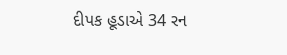દીપક હૂડાએ 34 રન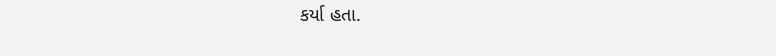કર્યા હતા.